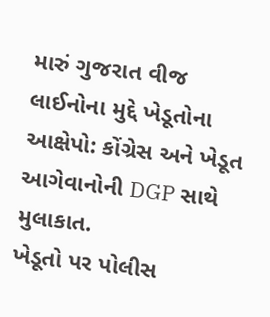મારું ગુજરાત વીજ લાઈનોના મુદ્દે ખેડૂતોના આક્ષેપો: કોંગ્રેસ અને ખેડૂત આગેવાનોની DGP સાથે મુલાકાત.
ખેડૂતો પર પોલીસ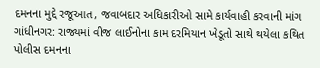દમનના મુદ્દે રજૂઆત, જવાબદાર અધિકારીઓ સામે કાર્યવાહી કરવાની માંગ
ગાંધીનગર: રાજ્યમાં વીજ લાઈનોના કામ દરમિયાન ખેડૂતો સાથે થયેલા કથિત પોલીસ દમનના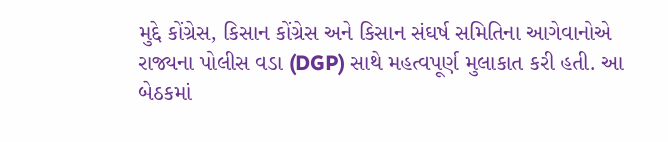મુદ્દે કોંગ્રેસ, કિસાન કોંગ્રેસ અને કિસાન સંઘર્ષ સમિતિના આગેવાનોએ રાજ્યના પોલીસ વડા (DGP) સાથે મહત્વપૂર્ણ મુલાકાત કરી હતી. આ બેઠકમાં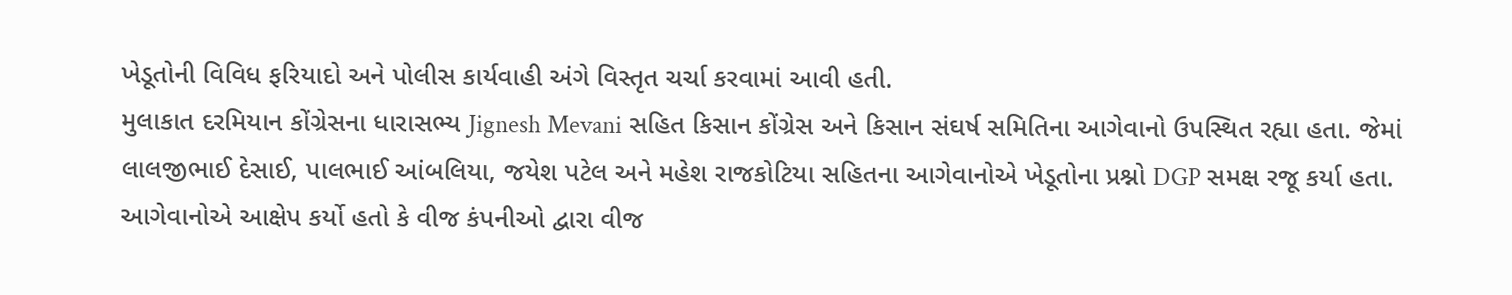ખેડૂતોની વિવિધ ફરિયાદો અને પોલીસ કાર્યવાહી અંગે વિસ્તૃત ચર્ચા કરવામાં આવી હતી.
મુલાકાત દરમિયાન કોંગ્રેસના ધારાસભ્ય Jignesh Mevani સહિત કિસાન કોંગ્રેસ અને કિસાન સંઘર્ષ સમિતિના આગેવાનો ઉપસ્થિત રહ્યા હતા. જેમાં લાલજીભાઈ દેસાઈ, પાલભાઈ આંબલિયા, જયેશ પટેલ અને મહેશ રાજકોટિયા સહિતના આગેવાનોએ ખેડૂતોના પ્રશ્નો DGP સમક્ષ રજૂ કર્યા હતા.
આગેવાનોએ આક્ષેપ કર્યો હતો કે વીજ કંપનીઓ દ્વારા વીજ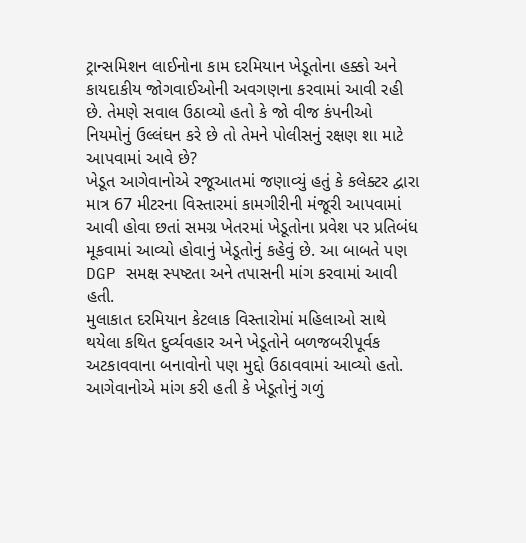ટ્રાન્સમિશન લાઈનોના કામ દરમિયાન ખેડૂતોના હક્કો અને કાયદાકીય જોગવાઈઓની અવગણના કરવામાં આવી રહી છે. તેમણે સવાલ ઉઠાવ્યો હતો કે જો વીજ કંપનીઓ નિયમોનું ઉલ્લંઘન કરે છે તો તેમને પોલીસનું રક્ષણ શા માટે આપવામાં આવે છે?
ખેડૂત આગેવાનોએ રજૂઆતમાં જણાવ્યું હતું કે કલેક્ટર દ્વારા માત્ર 67 મીટરના વિસ્તારમાં કામગીરીની મંજૂરી આપવામાં આવી હોવા છતાં સમગ્ર ખેતરમાં ખેડૂતોના પ્રવેશ પર પ્રતિબંધ મૂકવામાં આવ્યો હોવાનું ખેડૂતોનું કહેવું છે. આ બાબતે પણ DGP સમક્ષ સ્પષ્ટતા અને તપાસની માંગ કરવામાં આવી હતી.
મુલાકાત દરમિયાન કેટલાક વિસ્તારોમાં મહિલાઓ સાથે થયેલા કથિત દુર્વ્યવહાર અને ખેડૂતોને બળજબરીપૂર્વક અટકાવવાના બનાવોનો પણ મુદ્દો ઉઠાવવામાં આવ્યો હતો. આગેવાનોએ માંગ કરી હતી કે ખેડૂતોનું ગળું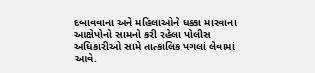દબાવવાના અને મહિલાઓને ધક્કા મારવાના આક્ષેપોનો સામનો કરી રહેલા પોલીસ અધિકારીઓ સામે તાત્કાલિક પગલાં લેવામાં આવે.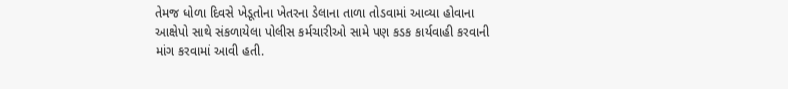તેમજ ધોળા દિવસે ખેડૂતોના ખેતરના ડેલાના તાળા તોડવામાં આવ્યા હોવાના આક્ષેપો સાથે સંકળાયેલા પોલીસ કર્મચારીઓ સામે પણ કડક કાર્યવાહી કરવાની માંગ કરવામાં આવી હતી.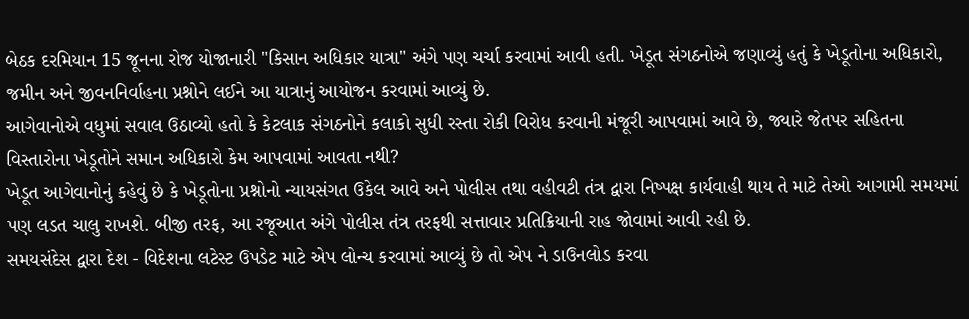બેઠક દરમિયાન 15 જૂનના રોજ યોજાનારી "કિસાન અધિકાર યાત્રા" અંગે પણ ચર્ચા કરવામાં આવી હતી. ખેડૂત સંગઠનોએ જણાવ્યું હતું કે ખેડૂતોના અધિકારો, જમીન અને જીવનનિર્વાહના પ્રશ્નોને લઈને આ યાત્રાનું આયોજન કરવામાં આવ્યું છે.
આગેવાનોએ વધુમાં સવાલ ઉઠાવ્યો હતો કે કેટલાક સંગઠનોને કલાકો સુધી રસ્તા રોકી વિરોધ કરવાની મંજૂરી આપવામાં આવે છે, જ્યારે જેતપર સહિતના વિસ્તારોના ખેડૂતોને સમાન અધિકારો કેમ આપવામાં આવતા નથી?
ખેડૂત આગેવાનોનું કહેવું છે કે ખેડૂતોના પ્રશ્નોનો ન્યાયસંગત ઉકેલ આવે અને પોલીસ તથા વહીવટી તંત્ર દ્વારા નિષ્પક્ષ કાર્યવાહી થાય તે માટે તેઓ આગામી સમયમાં પણ લડત ચાલુ રાખશે. બીજી તરફ, આ રજૂઆત અંગે પોલીસ તંત્ર તરફથી સત્તાવાર પ્રતિક્રિયાની રાહ જોવામાં આવી રહી છે.
સમયસંદેસ દ્વારા દેશ - વિદેશના લટેસ્ટ ઉપડેટ માટે એપ લોન્ચ કરવામાં આવ્યું છે તો એપ ને ડાઉનલોડ કરવા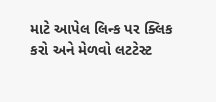માટે આપેલ લિન્ક પર ક્લિક કરો અને મેળવો લટટેસ્ટ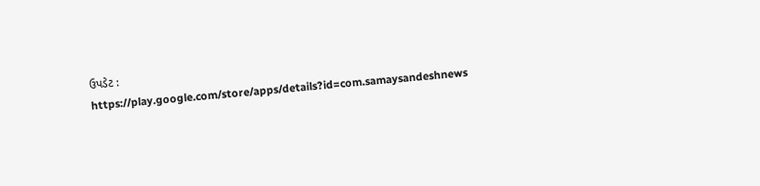ઉપડેટ :
https://play.google.com/store/apps/details?id=com.samaysandeshnews